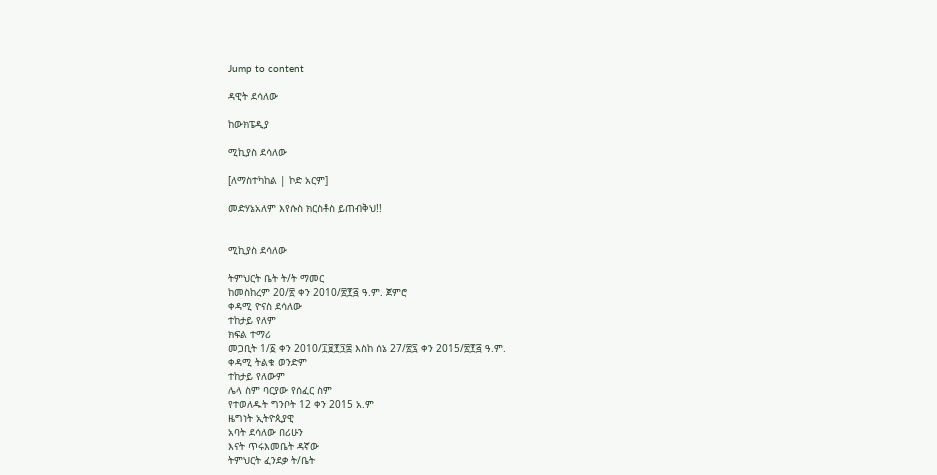Jump to content

ዳዊት ደሳለው

ከውክፔዲያ

ሚኪያስ ደሳለው

[ለማስተካከል | ኮድ አርም]

መድሃኔአለም እየሱስ ክርስቶስ ይጠብቅህ!!


ሚኪያስ ደሳለው

ትምህርት ቤት ት/ት ማመር
ከመስከረም 20/፳ ቀን 2010/፳፻፭ ዓ.ም. ጀምሮ
ቀዳሚ ዮናስ ደሳለው
ተከታይ የለም
ክፍል ተማሪ
መጋቢት 1/፩ ቀን 2010/፲፱፻፺፰ እስከ ሰኔ 27/፳፯ ቀን 2015/፳፻፭ ዓ.ም.
ቀዳሚ ትልቁ ወንድም
ተከታይ የለውም
ሌላ ስም ባርያው የሰፈር ስም
የተወለዱት ግንቦት 12 ቀን 2015 አ.ም
ዜግነት ኢትዮጲያዊ
አባት ደሳለው በሪሁን
እናት ጥሩእመቤት ዳኛው
ትምህርት ፈንደቃ ት/ቤት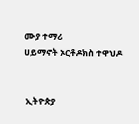ሙያ ተማሪ
ሀይማኖት ኦርቶዶክስ ተዋህዶ


 ኢትዮጵያ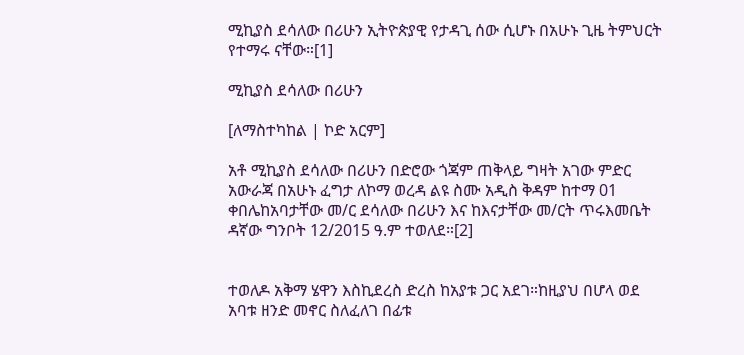ሚኪያስ ደሳለው በሪሁን ኢትዮጵያዊ የታዳጊ ሰው ሲሆኑ በአሁኑ ጊዜ ትምህርት የተማሩ ናቸው።[1]

ሚኪያስ ደሳለው በሪሁን

[ለማስተካከል | ኮድ አርም]

አቶ ሚኪያስ ደሳለው በሪሁን በድሮው ጎጃም ጠቅላይ ግዛት አገው ምድር አውራጃ በአሁኑ ፈግታ ለኮማ ወረዳ ልዩ ስሙ አዲስ ቅዳም ከተማ 01 ቀበሌከአባታቸው መ/ር ደሳለው በሪሁን እና ከእናታቸው መ/ርት ጥሩእመቤት ዳኛው ግንቦት 12/2015 ዓ.ም ተወለደ።[2]


ተወለዶ አቅማ ሄዋን እስኪደረስ ድረስ ከአያቱ ጋር አደገ።ከዚያህ በሆላ ወደ አባቱ ዘንድ መኖር ስለፈለገ በፊቱ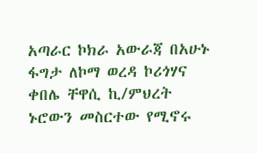አጣራር ኮክራ አውራጃ በአሁኑ ፋግታ ለኮማ ወረዳ ኮሪጎሃና ቀበሌ ቸዋሲ ኪ/ምህረት ኑሮውን መስርተው የሚኖሩ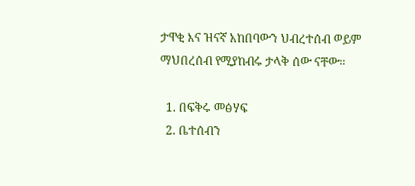ታዋቂ እና ዝናኛ አከበባውን ህብረተሰብ ወይም ማህበረሰብ የሚያከብሩ ታላቅ ሰው ናቸው።

  1. በፍቅሩ መፅሃፍ
  2. ቤተሰብን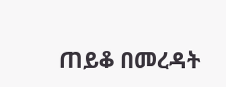ጠይቆ በመረዳት